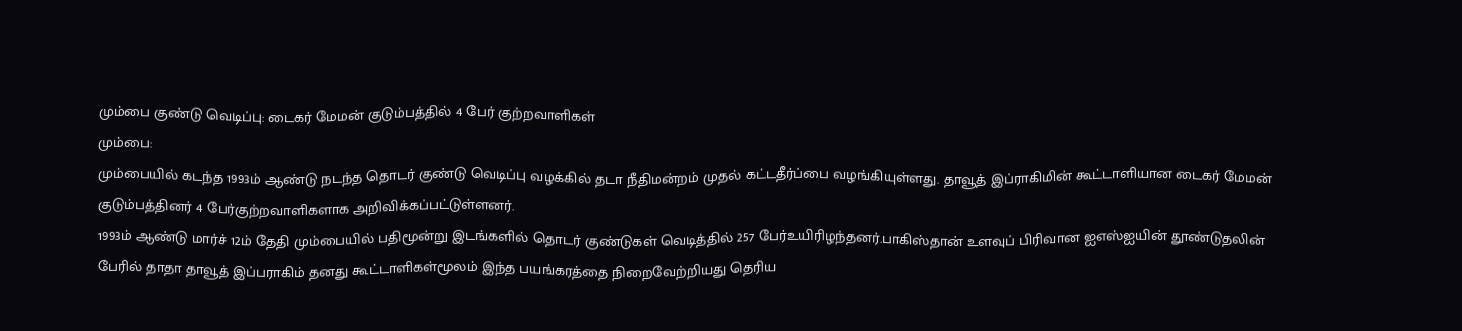மும்பை குண்டு வெடிப்பு: டைகர் மேமன் குடும்பத்தில் 4 பேர் குற்றவாளிகள்
மும்பை:
மும்பையில் கடந்த 1993ம் ஆண்டு நடந்த தொடர் குண்டு வெடிப்பு வழக்கில் தடா நீதிமன்றம் முதல் கட்டதீர்ப்பை வழங்கியுள்ளது. தாவூத் இப்ராகிமின் கூட்டாளியான டைகர் மேமன் குடும்பத்தினர் 4 பேர்குற்றவாளிகளாக அறிவிக்கப்பட்டுள்ளனர்.
1993ம் ஆண்டு மார்ச் 12ம் தேதி மும்பையில் பதிமூன்று இடங்களில் தொடர் குண்டுகள் வெடித்தில் 257 பேர்உயிரிழந்தனர்.பாகிஸ்தான் உளவுப் பிரிவான ஐஎஸ்ஐயின் தூண்டுதலின் பேரில் தாதா தாவூத் இப்பராகிம் தனது கூட்டாளிகள்மூலம் இந்த பயங்கரத்தை நிறைவேற்றியது தெரிய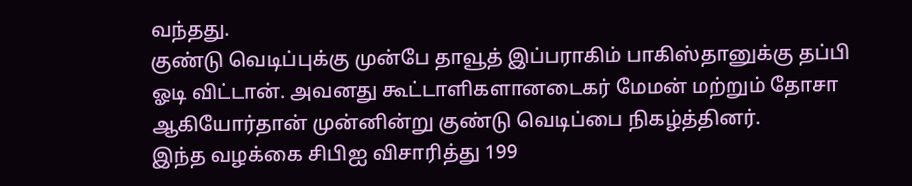வந்தது.
குண்டு வெடிப்புக்கு முன்பே தாவூத் இப்பராகிம் பாகிஸ்தானுக்கு தப்பி ஓடி விட்டான். அவனது கூட்டாளிகளானடைகர் மேமன் மற்றும் தோசா ஆகியோர்தான் முன்னின்று குண்டு வெடிப்பை நிகழ்த்தினர்.
இந்த வழக்கை சிபிஐ விசாரித்து 199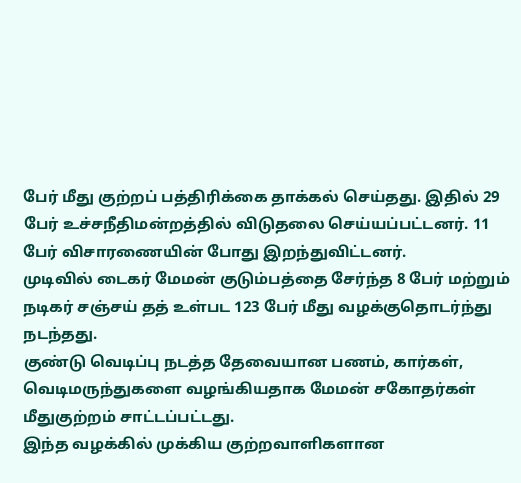பேர் மீது குற்றப் பத்திரிக்கை தாக்கல் செய்தது. இதில் 29 பேர் உச்சநீதிமன்றத்தில் விடுதலை செய்யப்பட்டனர். 11 பேர் விசாரணையின் போது இறந்துவிட்டனர்.
முடிவில் டைகர் மேமன் குடும்பத்தை சேர்ந்த 8 பேர் மற்றும் நடிகர் சஞ்சய் தத் உள்பட 123 பேர் மீது வழக்குதொடர்ந்து நடந்தது.
குண்டு வெடிப்பு நடத்த தேவையான பணம், கார்கள், வெடிமருந்துகளை வழங்கியதாக மேமன் சகோதர்கள் மீதுகுற்றம் சாட்டப்பட்டது.
இந்த வழக்கில் முக்கிய குற்றவாளிகளான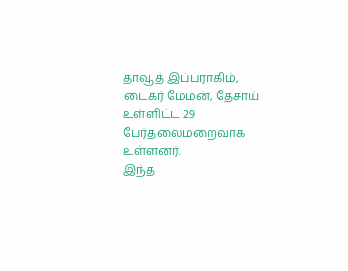தாவூத் இப்பராகிம், டைகர் மேமன், தேசாய் உள்ளிட்ட 29 பேர்தலைமறைவாக உள்ளனர்.
இந்த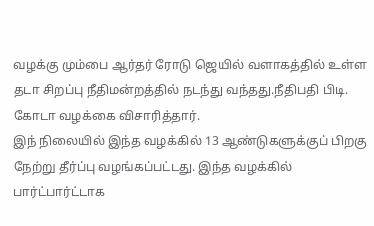வழக்கு மும்பை ஆர்தர் ரோடு ஜெயில் வளாகத்தில் உள்ள தடா சிறப்பு நீதிமன்றத்தில் நடந்து வந்தது.நீதிபதி பிடி. கோடா வழக்கை விசாரித்தார்.
இந் நிலையில் இந்த வழக்கில் 13 ஆண்டுகளுக்குப் பிறகு நேற்று தீர்ப்பு வழங்கப்பட்டது. இந்த வழக்கில் பார்ட்பார்ட்டாக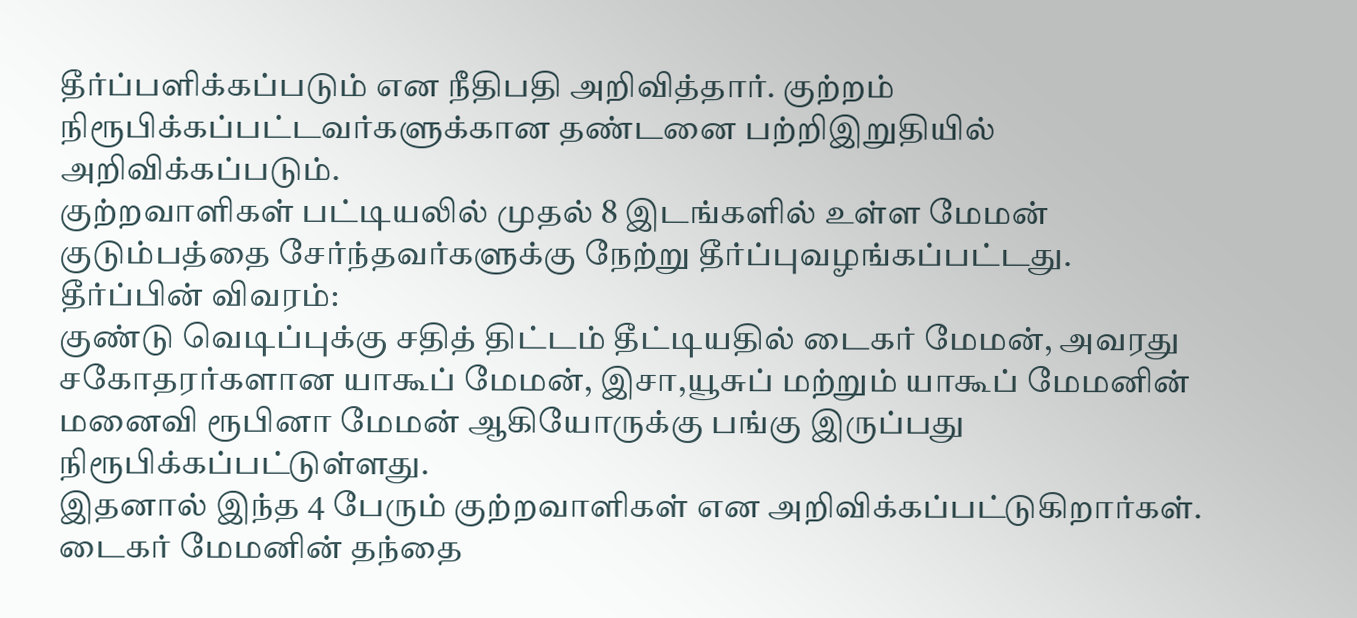தீர்ப்பளிக்கப்படும் என நீதிபதி அறிவித்தார். குற்றம் நிரூபிக்கப்பட்டவர்களுக்கான தண்டனை பற்றிஇறுதியில் அறிவிக்கப்படும்.
குற்றவாளிகள் பட்டியலில் முதல் 8 இடங்களில் உள்ள மேமன் குடும்பத்தை சேர்ந்தவர்களுக்கு நேற்று தீர்ப்புவழங்கப்பட்டது. தீர்ப்பின் விவரம்:
குண்டு வெடிப்புக்கு சதித் திட்டம் தீட்டியதில் டைகர் மேமன், அவரது சகோதரர்களான யாகூப் மேமன், இசா,யூசுப் மற்றும் யாகூப் மேமனின் மனைவி ரூபினா மேமன் ஆகியோருக்கு பங்கு இருப்பது நிரூபிக்கப்பட்டுள்ளது.
இதனால் இந்த 4 பேரும் குற்றவாளிகள் என அறிவிக்கப்பட்டுகிறார்கள். டைகர் மேமனின் தந்தை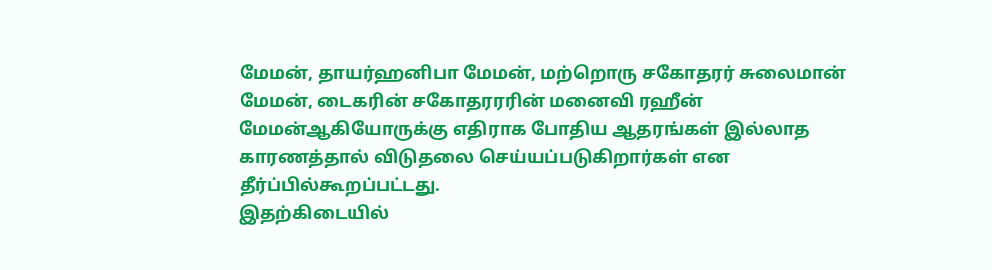மேமன், தாயர்ஹனிபா மேமன், மற்றொரு சகோதரர் சுலைமான் மேமன், டைகரின் சகோதரரரின் மனைவி ரஹீன் மேமன்ஆகியோருக்கு எதிராக போதிய ஆதரங்கள் இல்லாத காரணத்தால் விடுதலை செய்யப்படுகிறார்கள் என தீர்ப்பில்கூறப்பட்டது.
இதற்கிடையில்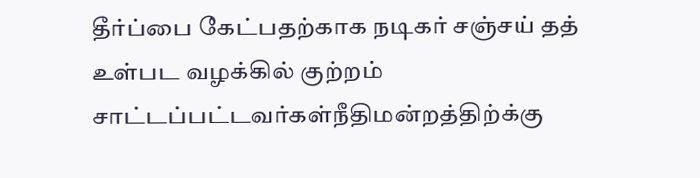தீர்ப்பை கேட்பதற்காக நடிகர் சஞ்சய் தத் உள்பட வழக்கில் குற்றம் சாட்டப்பட்டவர்கள்நீதிமன்றத்திற்க்கு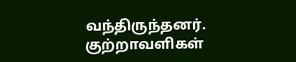வந்திருந்தனர். குற்றாவளிகள்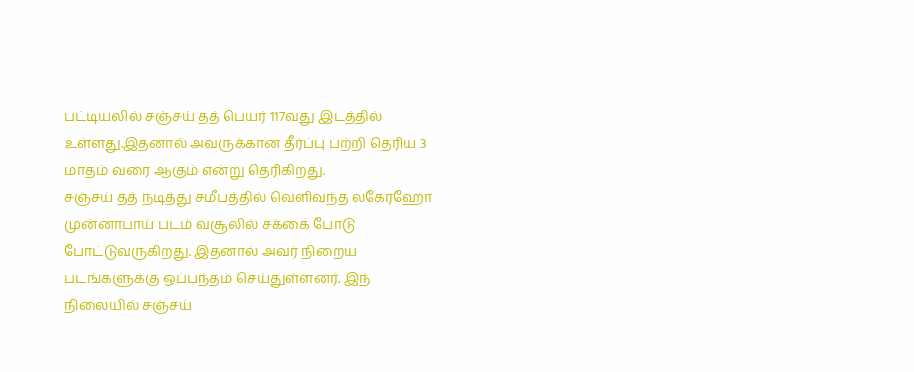பட்டியலில் சஞ்சய் தத் பெயர் 117வது இடத்தில் உள்ளது.இதனால் அவருக்கான தீர்ப்பு பற்றி தெரிய 3 மாதம் வரை ஆகும் என்று தெரிகிறது.
சஞ்சய் தத் நடித்து சமீபத்தில் வெளிவந்த லகேரஹோ முன்னாபாய் படம் வசூலில் சக்கை போடு போட்டுவருகிறது. இதனால் அவர் நிறைய படங்களுக்கு ஒப்பந்தம் செய்துள்ளனர். இந் நிலையில் சஞ்சய்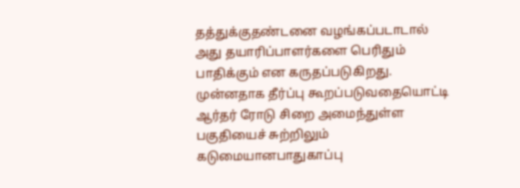தத்துக்குதண்டனை வழங்கப்படாடால் அது தயாரிப்பாளர்களை பெரிதும் பாதிக்கும் என கருதப்படுகிறது.
முன்னதாக தீர்ப்பு கூறப்படுவதையொட்டி ஆர்தர் ரோடு சிறை அமைந்துள்ள பகுதியைச் சுற்றிலும் கடுமையானபாதுகாப்பு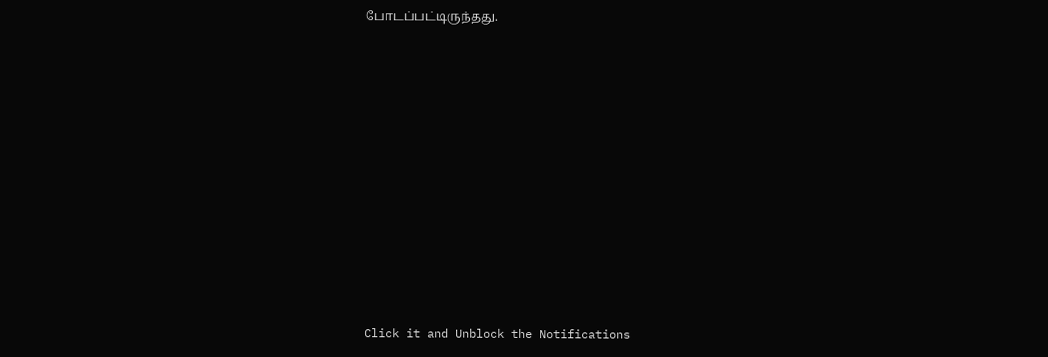போடப்பட்டிருந்தது.












Click it and Unblock the Notifications